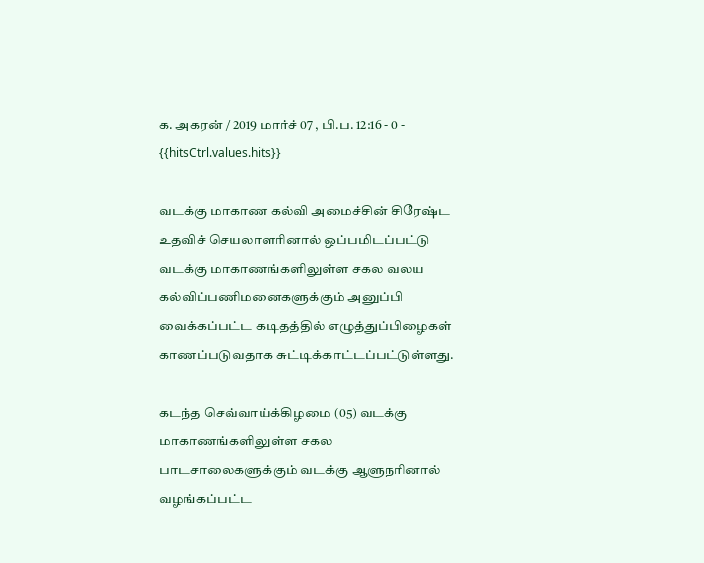க. அகரன் / 2019 மார்ச் 07 , பி.ப. 12:16 - 0 - {{hitsCtrl.values.hits}}

வடக்கு மாகாண கல்வி அமைச்சின் சிரேஷ்ட உதவிச் செயலாளரினால் ஒப்பமிடப்பட்டு வடக்கு மாகாணங்களிலுள்ள சகல வலய கல்விப்பணிமனைகளுக்கும் அனுப்பி வைக்கப்பட்ட கடிதத்தில் எழுத்துப்பிழைகள் காணப்படுவதாக சுட்டிக்காட்டப்பட்டுள்ளது.

கடந்த செவ்வாய்க்கிழமை (05) வடக்கு மாகாணங்களிலுள்ள சகல பாடசாலைகளுக்கும் வடக்கு ஆளுநரினால் வழங்கப்பட்ட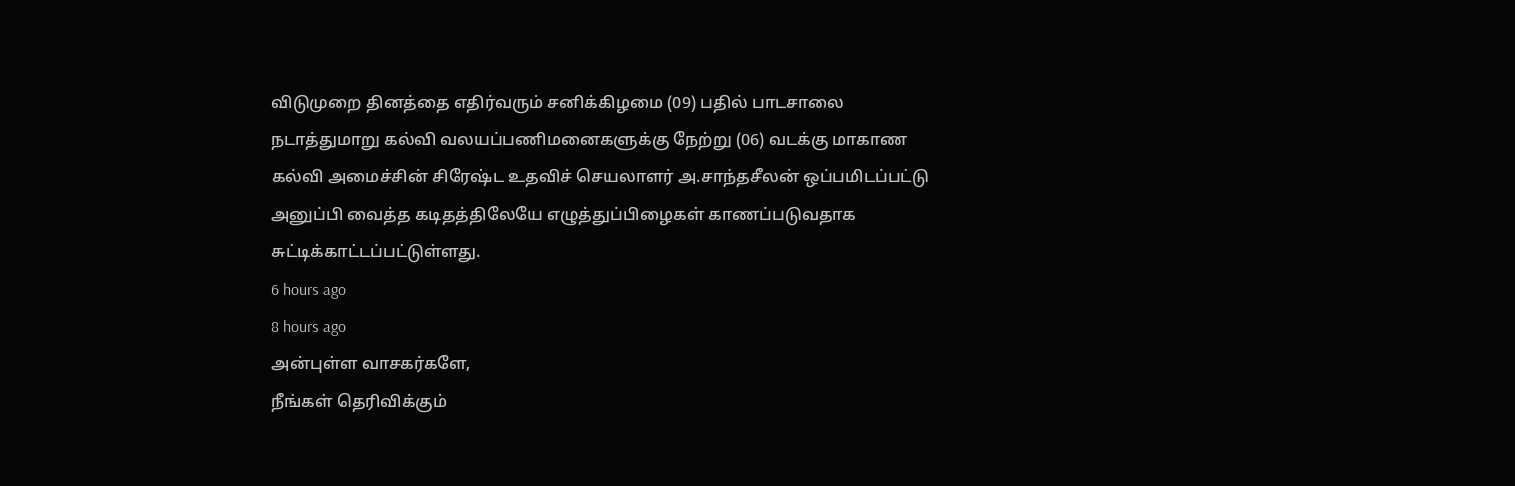விடுமுறை தினத்தை எதிர்வரும் சனிக்கிழமை (09) பதில் பாடசாலை நடாத்துமாறு கல்வி வலயப்பணிமனைகளுக்கு நேற்று (06) வடக்கு மாகாண கல்வி அமைச்சின் சிரேஷ்ட உதவிச் செயலாளர் அ.சாந்தசீலன் ஒப்பமிடப்பட்டு அனுப்பி வைத்த கடிதத்திலேயே எழுத்துப்பிழைகள் காணப்படுவதாக சுட்டிக்காட்டப்பட்டுள்ளது.
6 hours ago
8 hours ago
அன்புள்ள வாசகர்களே,
நீங்கள் தெரிவிக்கும்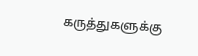கருத்துகளுக்கு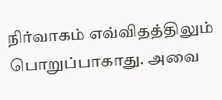நிர்வாகம் எவ்விதத்திலும் பொறுப்பாகாது. அவை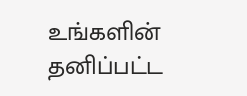உங்களின் தனிப்பட்ட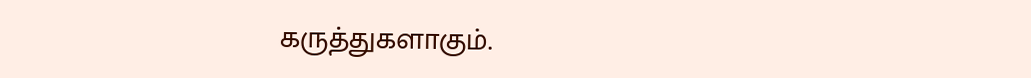கருத்துகளாகும்.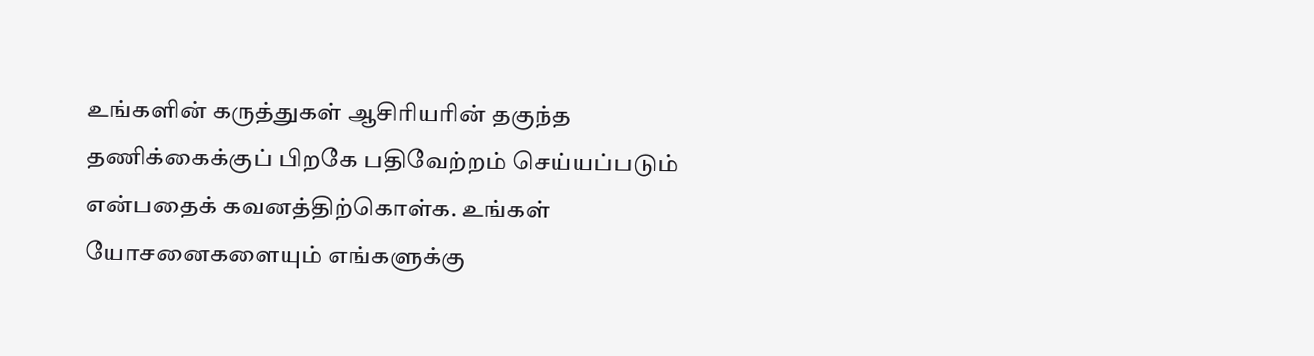உங்களின் கருத்துகள் ஆசிரியரின் தகுந்த தணிக்கைக்குப் பிறகே பதிவேற்றம் செய்யப்படும் என்பதைக் கவனத்திற்கொள்க. உங்கள் யோசனைகளையும் எங்களுக்கு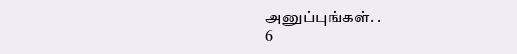அனுப்புங்கள். .
6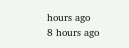hours ago
8 hours ago